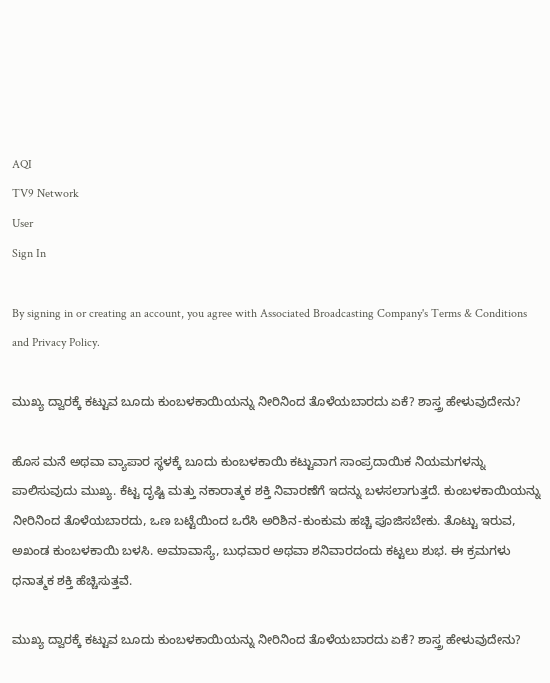AQI
TV9 Network
User
Sign In

By signing in or creating an account, you agree with Associated Broadcasting Company's Terms & Conditions and Privacy Policy.

ಮುಖ್ಯ ದ್ವಾರಕ್ಕೆ ಕಟ್ಟುವ ಬೂದು ಕುಂಬಳಕಾಯಿಯನ್ನು ನೀರಿನಿಂದ ತೊಳೆಯಬಾರದು ಏಕೆ? ಶಾಸ್ತ್ರ ಹೇಳುವುದೇನು?

ಹೊಸ ಮನೆ ಅಥವಾ ವ್ಯಾಪಾರ ಸ್ಥಳಕ್ಕೆ ಬೂದು ಕುಂಬಳಕಾಯಿ ಕಟ್ಟುವಾಗ ಸಾಂಪ್ರದಾಯಿಕ ನಿಯಮಗಳನ್ನು ಪಾಲಿಸುವುದು ಮುಖ್ಯ. ಕೆಟ್ಟ ದೃಷ್ಟಿ ಮತ್ತು ನಕಾರಾತ್ಮಕ ಶಕ್ತಿ ನಿವಾರಣೆಗೆ ಇದನ್ನು ಬಳಸಲಾಗುತ್ತದೆ. ಕುಂಬಳಕಾಯಿಯನ್ನು ನೀರಿನಿಂದ ತೊಳೆಯಬಾರದು, ಒಣ ಬಟ್ಟೆಯಿಂದ ಒರೆಸಿ ಅರಿಶಿನ-ಕುಂಕುಮ ಹಚ್ಚಿ ಪೂಜಿಸಬೇಕು. ತೊಟ್ಟು ಇರುವ, ಅಖಂಡ ಕುಂಬಳಕಾಯಿ ಬಳಸಿ. ಅಮಾವಾಸ್ಯೆ, ಬುಧವಾರ ಅಥವಾ ಶನಿವಾರದಂದು ಕಟ್ಟಲು ಶುಭ. ಈ ಕ್ರಮಗಳು ಧನಾತ್ಮಕ ಶಕ್ತಿ ಹೆಚ್ಚಿಸುತ್ತವೆ.

ಮುಖ್ಯ ದ್ವಾರಕ್ಕೆ ಕಟ್ಟುವ ಬೂದು ಕುಂಬಳಕಾಯಿಯನ್ನು ನೀರಿನಿಂದ ತೊಳೆಯಬಾರದು ಏಕೆ? ಶಾಸ್ತ್ರ ಹೇಳುವುದೇನು?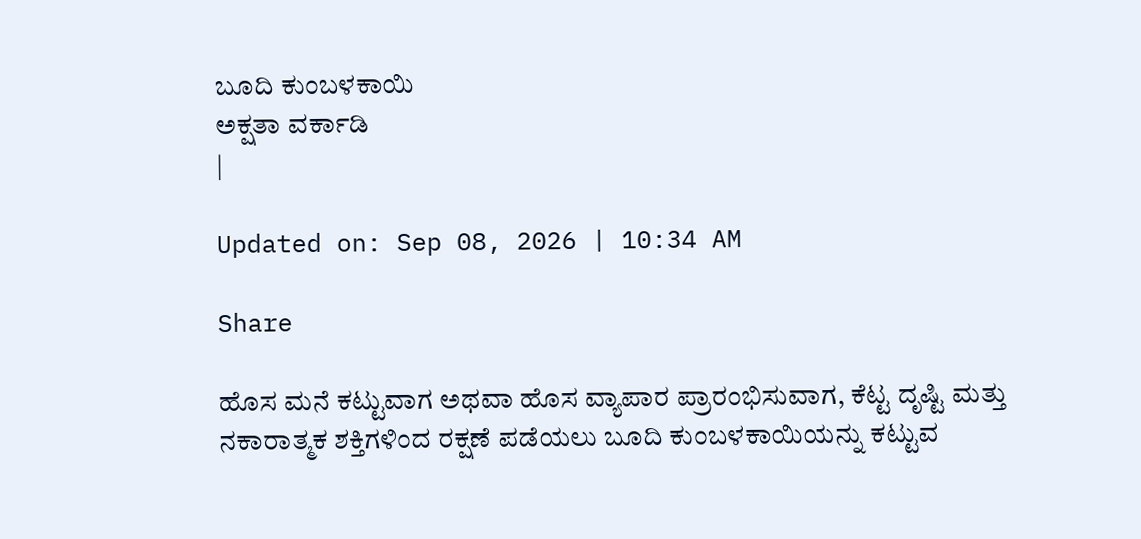ಬೂದಿ ಕುಂಬಳಕಾಯಿ
ಅಕ್ಷತಾ ವರ್ಕಾಡಿ
|

Updated on: Sep 08, 2026 | 10:34 AM

Share

ಹೊಸ ಮನೆ ಕಟ್ಟುವಾಗ ಅಥವಾ ಹೊಸ ವ್ಯಾಪಾರ ಪ್ರಾರಂಭಿಸುವಾಗ, ಕೆಟ್ಟ ದೃಷ್ಟಿ ಮತ್ತು ನಕಾರಾತ್ಮಕ ಶಕ್ತಿಗಳಿಂದ ರಕ್ಷಣೆ ಪಡೆಯಲು ಬೂದಿ ಕುಂಬಳಕಾಯಿಯನ್ನು ಕಟ್ಟುವ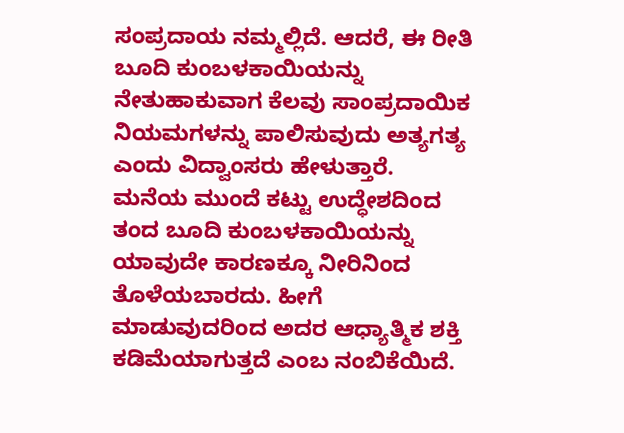ಸಂಪ್ರದಾಯ ನಮ್ಮಲ್ಲಿದೆ. ಆದರೆ, ಈ ರೀತಿ ಬೂದಿ ಕುಂಬಳಕಾಯಿಯನ್ನು ನೇತುಹಾಕುವಾಗ ಕೆಲವು ಸಾಂಪ್ರದಾಯಿಕ ನಿಯಮಗಳನ್ನು ಪಾಲಿಸುವುದು ಅತ್ಯಗತ್ಯ ಎಂದು ವಿದ್ವಾಂಸರು ಹೇಳುತ್ತಾರೆ. ಮನೆಯ ಮುಂದೆ ಕಟ್ಟು ಉದ್ಧೇಶದಿಂದ ತಂದ ಬೂದಿ ಕುಂಬಳಕಾಯಿಯನ್ನು ಯಾವುದೇ ಕಾರಣಕ್ಕೂ ನೀರಿನಿಂದ ತೊಳೆಯಬಾರದು. ಹೀಗೆ ಮಾಡುವುದರಿಂದ ಅದರ ಆಧ್ಯಾತ್ಮಿಕ ಶಕ್ತಿ ಕಡಿಮೆಯಾಗುತ್ತದೆ ಎಂಬ ನಂಬಿಕೆಯಿದೆ.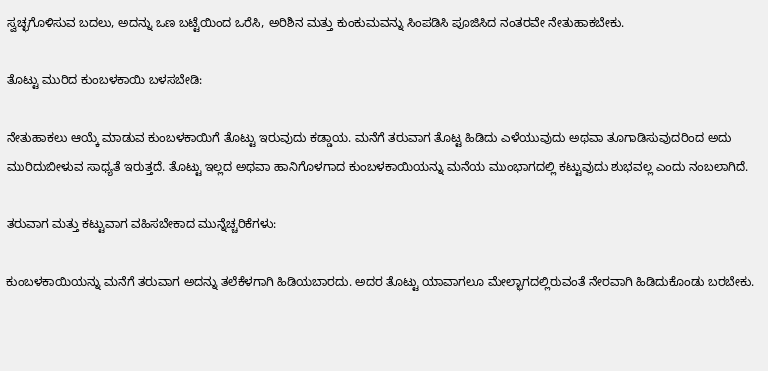ಸ್ವಚ್ಛಗೊಳಿಸುವ ಬದಲು, ಅದನ್ನು ಒಣ ಬಟ್ಟೆಯಿಂದ ಒರೆಸಿ, ಅರಿಶಿನ ಮತ್ತು ಕುಂಕುಮವನ್ನು ಸಿಂಪಡಿಸಿ ಪೂಜಿಸಿದ ನಂತರವೇ ನೇತುಹಾಕಬೇಕು.

ತೊಟ್ಟು ಮುರಿದ ಕುಂಬಳಕಾಯಿ ಬಳಸಬೇಡಿ:

ನೇತುಹಾಕಲು ಆಯ್ಕೆ ಮಾಡುವ ಕುಂಬಳಕಾಯಿಗೆ ತೊಟ್ಟು ಇರುವುದು ಕಡ್ಡಾಯ. ಮನೆಗೆ ತರುವಾಗ ತೊಟ್ಟ ಹಿಡಿದು ಎಳೆಯುವುದು ಅಥವಾ ತೂಗಾಡಿಸುವುದರಿಂದ ಅದು ಮುರಿದುಬೀಳುವ ಸಾಧ್ಯತೆ ಇರುತ್ತದೆ. ತೊಟ್ಟು ಇಲ್ಲದ ಅಥವಾ ಹಾನಿಗೊಳಗಾದ ಕುಂಬಳಕಾಯಿಯನ್ನು ಮನೆಯ ಮುಂಭಾಗದಲ್ಲಿ ಕಟ್ಟುವುದು ಶುಭವಲ್ಲ ಎಂದು ನಂಬಲಾಗಿದೆ.

ತರುವಾಗ ಮತ್ತು ಕಟ್ಟುವಾಗ ವಹಿಸಬೇಕಾದ ಮುನ್ನೆಚ್ಚರಿಕೆಗಳು:

ಕುಂಬಳಕಾಯಿಯನ್ನು ಮನೆಗೆ ತರುವಾಗ ಅದನ್ನು ತಲೆಕೆಳಗಾಗಿ ಹಿಡಿಯಬಾರದು. ಅದರ ತೊಟ್ಟು ಯಾವಾಗಲೂ ಮೇಲ್ಭಾಗದಲ್ಲಿರುವಂತೆ ನೇರವಾಗಿ ಹಿಡಿದುಕೊಂಡು ಬರಬೇಕು.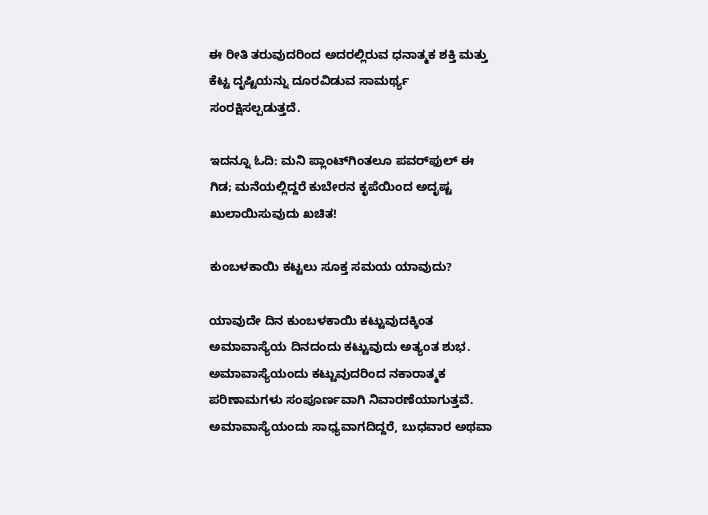ಈ ರೀತಿ ತರುವುದರಿಂದ ಅದರಲ್ಲಿರುವ ಧನಾತ್ಮಕ ಶಕ್ತಿ ಮತ್ತು ಕೆಟ್ಟ ದೃಷ್ಟಿಯನ್ನು ದೂರವಿಡುವ ಸಾಮರ್ಥ್ಯ ಸಂರಕ್ಷಿಸಲ್ಪಡುತ್ತದೆ.

ಇದನ್ನೂ ಓದಿ: ಮನಿ ಪ್ಲಾಂಟ್‌ಗಿಂತಲೂ ಪವರ್‌ಫುಲ್ ಈ ಗಿಡ; ಮನೆಯಲ್ಲಿದ್ದರೆ ಕುಬೇರನ ಕೃಪೆಯಿಂದ ಅದೃಷ್ಟ ಖುಲಾಯಿಸುವುದು ಖಚಿತ!

ಕುಂಬಳಕಾಯಿ ಕಟ್ಟಲು ಸೂಕ್ತ ಸಮಯ ಯಾವುದು?

ಯಾವುದೇ ದಿನ ಕುಂಬಳಕಾಯಿ ಕಟ್ಟುವುದಕ್ಕಿಂತ ಅಮಾವಾಸ್ಯೆಯ ದಿನದಂದು ಕಟ್ಟುವುದು ಅತ್ಯಂತ ಶುಭ. ಅಮಾವಾಸ್ಯೆಯಂದು ಕಟ್ಟುವುದರಿಂದ ನಕಾರಾತ್ಮಕ ಪರಿಣಾಮಗಳು ಸಂಪೂರ್ಣವಾಗಿ ನಿವಾರಣೆಯಾಗುತ್ತವೆ. ಅಮಾವಾಸ್ಯೆಯಂದು ಸಾಧ್ಯವಾಗದಿದ್ದರೆ, ಬುಧವಾರ ಅಥವಾ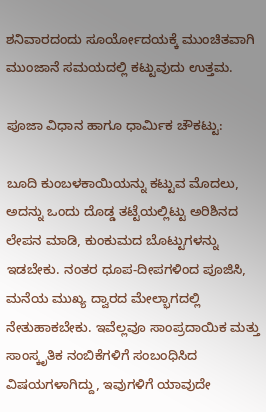ಶನಿವಾರದಂದು ಸೂರ್ಯೋದಯಕ್ಕೆ ಮುಂಚಿತವಾಗಿ ಮುಂಜಾನೆ ಸಮಯದಲ್ಲಿ ಕಟ್ಟುವುದು ಉತ್ತಮ.

ಪೂಜಾ ವಿಧಾನ ಹಾಗೂ ಧಾರ್ಮಿಕ ಚೌಕಟ್ಟು:

ಬೂದಿ ಕುಂಬಳಕಾಯಿಯನ್ನು ಕಟ್ಟುವ ಮೊದಲು, ಅದನ್ನು ಒಂದು ದೊಡ್ಡ ತಟ್ಟೆಯಲ್ಲಿಟ್ಟು ಅರಿಶಿನದ ಲೇಪನ ಮಾಡಿ, ಕುಂಕುಮದ ಬೊಟ್ಟುಗಳನ್ನು ಇಡಬೇಕು. ನಂತರ ಧೂಪ-ದೀಪಗಳಿಂದ ಪೂಜಿಸಿ, ಮನೆಯ ಮುಖ್ಯ ದ್ವಾರದ ಮೇಲ್ಭಾಗದಲ್ಲಿ ನೇತುಹಾಕಬೇಕು. ಇವೆಲ್ಲವೂ ಸಾಂಪ್ರದಾಯಿಕ ಮತ್ತು ಸಾಂಸ್ಕೃತಿಕ ನಂಬಿಕೆಗಳಿಗೆ ಸಂಬಂಧಿಸಿದ ವಿಷಯಗಳಾಗಿದ್ದು, ಇವುಗಳಿಗೆ ಯಾವುದೇ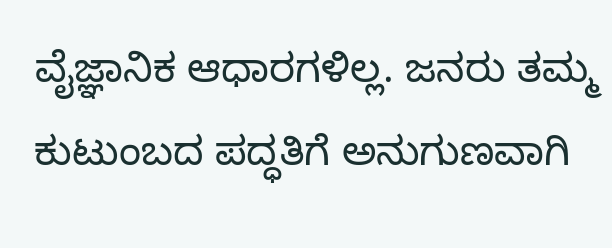ವೈಜ್ಞಾನಿಕ ಆಧಾರಗಳಿಲ್ಲ. ಜನರು ತಮ್ಮ ಕುಟುಂಬದ ಪದ್ಧತಿಗೆ ಅನುಗುಣವಾಗಿ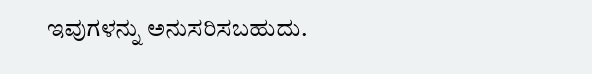ಇವುಗಳನ್ನು ಅನುಸರಿಸಬಹುದು.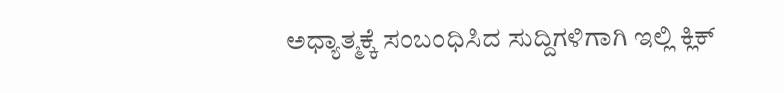ಅಧ್ಯಾತ್ಮಕ್ಕೆ ಸಂಬಂಧಿಸಿದ ಸುದ್ದಿಗಳಿಗಾಗಿ ಇಲ್ಲಿ ಕ್ಲಿಕ್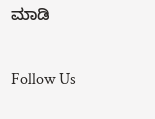ಮಾಡಿ

Follow Us